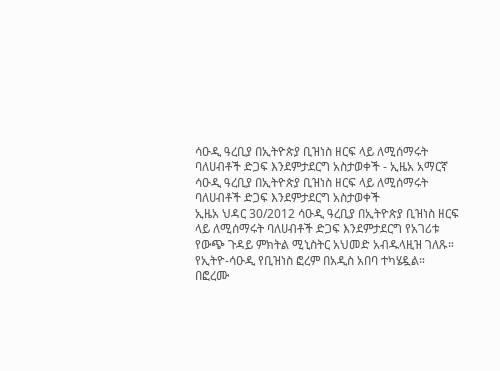ሳዑዲ ዓረቢያ በኢትዮጵያ ቢዝነስ ዘርፍ ላይ ለሚሰማሩት ባለሀብቶች ድጋፍ እንደምታደርግ አስታወቀች - ኢዜአ አማርኛ
ሳዑዲ ዓረቢያ በኢትዮጵያ ቢዝነስ ዘርፍ ላይ ለሚሰማሩት ባለሀብቶች ድጋፍ እንደምታደርግ አስታወቀች
ኢዜአ ህዳር 30/2012 ሳዑዲ ዓረቢያ በኢትዮጵያ ቢዝነስ ዘርፍ ላይ ለሚሰማሩት ባለሀብቶች ድጋፍ እንደምታደርግ የአገሪቱ የውጭ ጉዳይ ምክትል ሚኒስትር አህመድ አብዱላዚዝ ገለጹ።
የኢትዮ-ሳዑዲ የቢዝነስ ፎረም በአዲስ አበባ ተካሄዷል።
በፎረሙ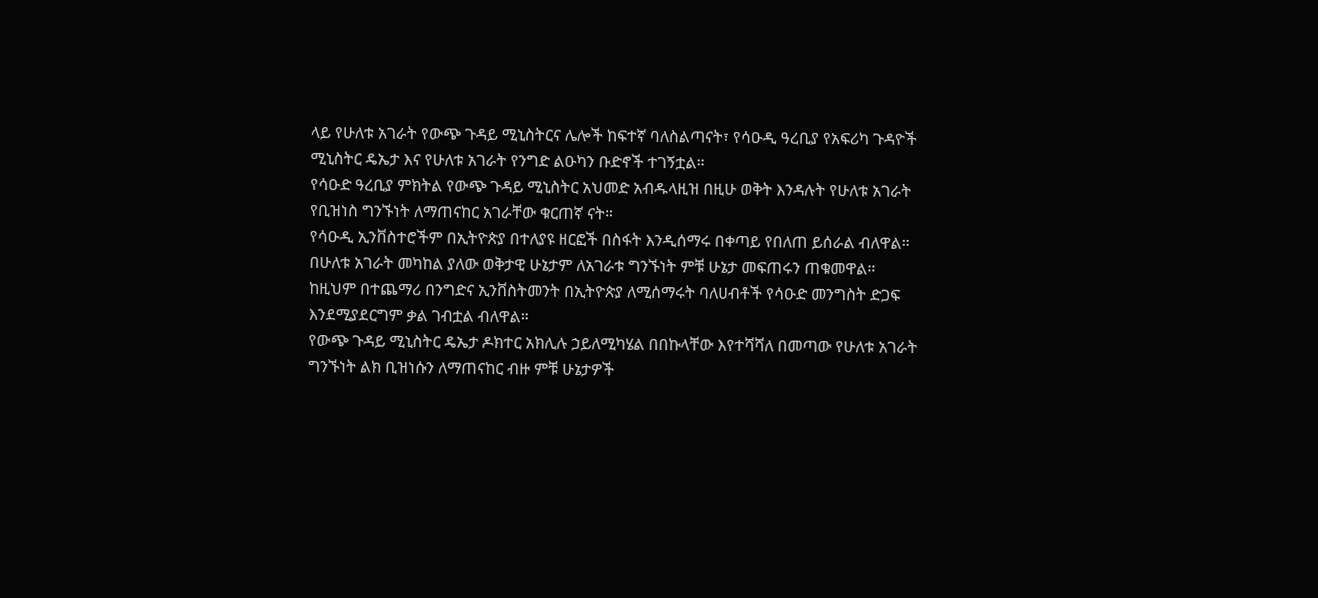ላይ የሁለቱ አገራት የውጭ ጉዳይ ሚኒስትርና ሌሎች ከፍተኛ ባለስልጣናት፣ የሳዑዲ ዓረቢያ የአፍሪካ ጉዳዮች ሚኒስትር ዴኤታ እና የሁለቱ አገራት የንግድ ልዑካን ቡድኖች ተገኝቷል።
የሳዑድ ዓረቢያ ምክትል የውጭ ጉዳይ ሚኒስትር አህመድ አብዱላዚዝ በዚሁ ወቅት እንዳሉት የሁለቱ አገራት የቢዝነስ ግንኙነት ለማጠናከር አገራቸው ቁርጠኛ ናት።
የሳዑዲ ኢንቨስተሮችም በኢትዮጵያ በተለያዩ ዘርፎች በስፋት እንዲሰማሩ በቀጣይ የበለጠ ይሰራል ብለዋል።
በሁለቱ አገራት መካከል ያለው ወቅታዊ ሁኔታም ለአገራቱ ግንኙነት ምቹ ሁኔታ መፍጠሩን ጠቁመዋል።
ከዚህም በተጨማሪ በንግድና ኢንቨስትመንት በኢትዮጵያ ለሚሰማሩት ባለሀብቶች የሳዑድ መንግስት ድጋፍ እንደሚያደርግም ቃል ገብቷል ብለዋል።
የውጭ ጉዳይ ሚኒስትር ዴኤታ ዶክተር አክሊሉ ኃይለሚካሄል በበኩላቸው እየተሻሻለ በመጣው የሁለቱ አገራት ግንኙነት ልክ ቢዝነሱን ለማጠናከር ብዙ ምቹ ሁኔታዎች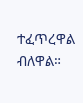ተፈጥረዋል ብለዋል።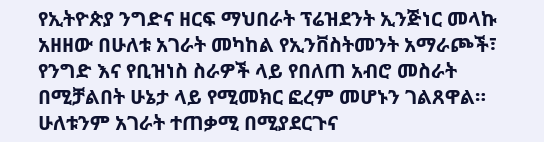የኢትዮጵያ ንግድና ዘርፍ ማህበራት ፕሬዝደንት ኢንጅነር መላኩ አዘዘው በሁለቱ አገራት መካከል የኢንቨስትመንት አማራጮች፣ የንግድ እና የቢዝነስ ስራዎች ላይ የበለጠ አብሮ መስራት በሚቻልበት ሁኔታ ላይ የሚመክር ፎረም መሆኑን ገልጸዋል።
ሁለቱንም አገራት ተጠቃሚ በሚያደርጉና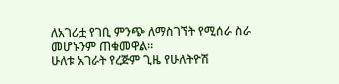ለአገሪቷ የገቢ ምንጭ ለማስገኘት የሚሰራ ስራ መሆኑንም ጠቁመዋል።
ሁለቱ አገራት የረጅም ጊዜ የሁለትዮሽ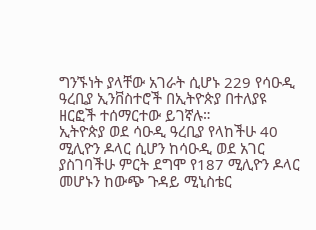ግንኙነት ያላቸው አገራት ሲሆኑ 229 የሳዑዲ ዓረቢያ ኢንቨስተሮች በኢትዮጵያ በተለያዩ ዘርፎች ተሰማርተው ይገኛሉ።
ኢትዮጵያ ወደ ሳዑዲ ዓረቢያ የላከችሁ 40 ሚሊዮን ዶላር ሲሆን ከሳዑዲ ወደ አገር ያስገባችሁ ምርት ደግሞ የ187 ሚሊዮን ዶላር መሆኑን ከውጭ ጉዳይ ሚኒስቴር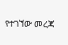የተገኘው መረጃ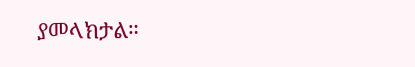ያመላክታል።